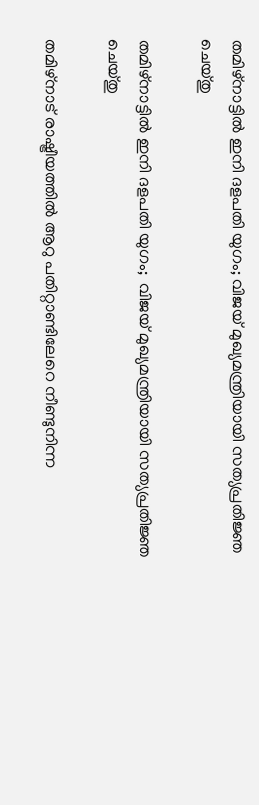തമിഴ്നാട്ടിൽ ഇനി ദളപതി യുഗം; വിജയ് മുഖ്യമന്ത്രിയായി സത്യപ്രതിജ്ഞ ചെയ്തു

തമിഴ്നാട്ടിൽ ഇനി ദളപതി യുഗം;  വിജയ് മുഖ്യമന്ത്രിയായി സത്യപ്രതിജ്ഞ ചെയ്തു

തമിഴ്നാട് രാഷ്ട്രീയത്തിൽ ആറു പതിറ്റാണ്ടിലേറെ നീണ്ടുനിന്ന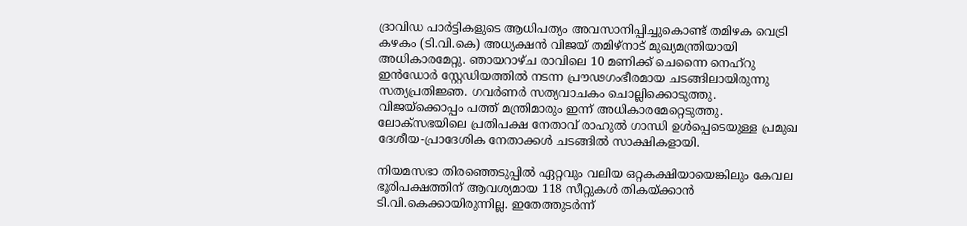ദ്രാവിഡ പാർട്ടികളുടെ ആധിപത്യം അവസാനിപ്പിച്ചുകൊണ്ട് തമിഴക വെട്രി കഴകം (ടി.വി.കെ) അധ്യക്ഷൻ വിജയ് തമിഴ്‌നാട് മുഖ്യമന്ത്രിയായി അധികാരമേറ്റു. ഞായറാഴ്ച രാവിലെ 10 മണിക്ക് ചെന്നൈ നെഹ്‌റു ഇൻഡോർ സ്റ്റേഡിയത്തിൽ നടന്ന പ്രൗഢഗംഭീരമായ ചടങ്ങിലായിരുന്നു സത്യപ്രതിജ്ഞ. ഗവർണർ സത്യവാചകം ചൊല്ലിക്കൊടുത്തു. വിജയ്‌ക്കൊപ്പം പത്ത് മന്ത്രിമാരും ഇന്ന് അധികാരമേറ്റെടുത്തു. ലോക്സഭയിലെ പ്രതിപക്ഷ നേതാവ് രാഹുൽ ഗാന്ധി ഉൾപ്പെടെയുള്ള പ്രമുഖ ദേശീയ-പ്രാദേശിക നേതാക്കൾ ചടങ്ങിൽ സാക്ഷികളായി.

നിയമസഭാ തിരഞ്ഞെടുപ്പിൽ ഏറ്റവും വലിയ ഒറ്റകക്ഷിയായെങ്കിലും കേവല ഭൂരിപക്ഷത്തിന് ആവശ്യമായ 118 സീറ്റുകൾ തികയ്ക്കാൻ ടി.വി.കെക്കായിരുന്നില്ല. ഇതേത്തുടർന്ന്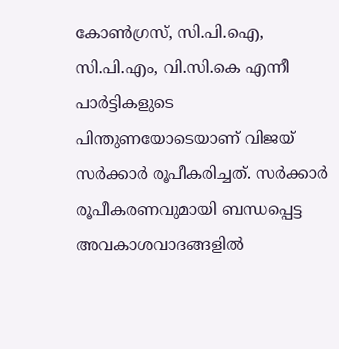കോൺഗ്രസ്, സി.പി.ഐ, സി.പി.എം, വി.സി.കെ എന്നീ പാർട്ടികളുടെ പിന്തുണയോടെയാണ് വിജയ് സർക്കാർ രൂപീകരിച്ചത്. സർക്കാർ രൂപീകരണവുമായി ബന്ധപ്പെട്ട അവകാശവാദങ്ങളിൽ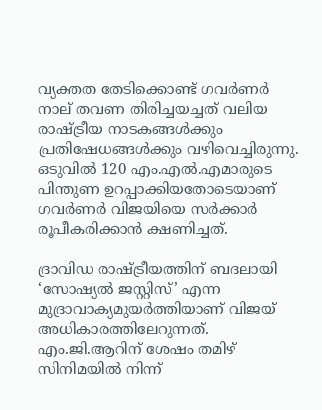വ്യക്തത തേടിക്കൊണ്ട് ഗവർണർ നാല് തവണ തിരിച്ചയച്ചത് വലിയ രാഷ്ട്രീയ നാടകങ്ങൾക്കും പ്രതിഷേധങ്ങൾക്കും വഴിവെച്ചിരുന്നു. ഒടുവിൽ 120 എം.എൽ.എമാരുടെ പിന്തുണ ഉറപ്പാക്കിയതോടെയാണ് ഗവർണർ വിജയിയെ സർക്കാർ രൂപീകരിക്കാൻ ക്ഷണിച്ചത്.

ദ്രാവിഡ രാഷ്ട്രീയത്തിന് ബദലായി ‘സോഷ്യൽ ജസ്റ്റിസ്’ എന്ന മുദ്രാവാക്യമുയർത്തിയാണ് വിജയ് അധികാരത്തിലേറുന്നത്. എം.ജി.ആറിന് ശേഷം തമിഴ് സിനിമയിൽ നിന്ന്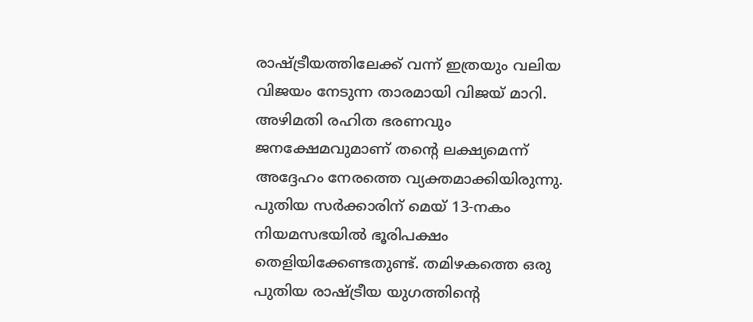രാഷ്ട്രീയത്തിലേക്ക് വന്ന് ഇത്രയും വലിയ വിജയം നേടുന്ന താരമായി വിജയ് മാറി. അഴിമതി രഹിത ഭരണവും ജനക്ഷേമവുമാണ് തന്റെ ലക്ഷ്യമെന്ന് അദ്ദേഹം നേരത്തെ വ്യക്തമാക്കിയിരുന്നു. പുതിയ സർക്കാരിന് മെയ് 13-നകം നിയമസഭയിൽ ഭൂരിപക്ഷം തെളിയിക്കേണ്ടതുണ്ട്. തമിഴകത്തെ ഒരു പുതിയ രാഷ്ട്രീയ യുഗത്തിന്റെ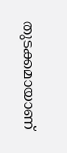തുടക്കമായാണ്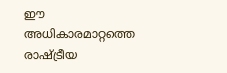ഈ അധികാരമാറ്റത്തെ രാഷ്ട്രീയ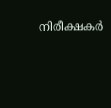നിരീക്ഷകർ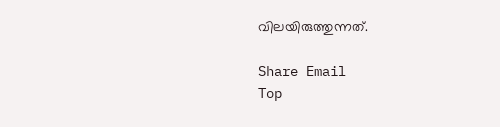വിലയിരുത്തുന്നത്.

Share Email
Top